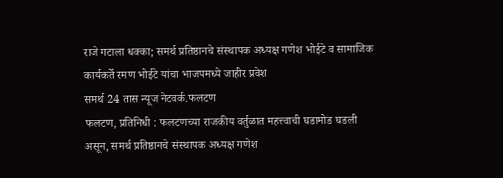राजे गटाला धक्का; समर्थ प्रतिष्ठानचे संस्थापक अध्यक्ष गणेश भोईटे व सामाजिक कार्यकर्ते रमण भोईटे यांचा भाजपमध्ये जाहीर प्रवेश
समर्थ 24 तास न्यूज नेटवर्क.फलटण
फलटण, प्रतिनिधी : फलटणच्या राजकीय वर्तुळात महत्त्वाची घडामोड घडली असून, समर्थ प्रतिष्ठानचे संस्थापक अध्यक्ष गणेश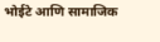भोईटे आणि सामाजिक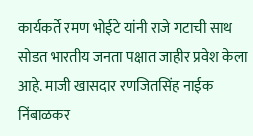कार्यकर्ते रमण भोईटे यांनी राजे गटाची साथ सोडत भारतीय जनता पक्षात जाहीर प्रवेश केला आहे. माजी खासदार रणजितसिंह नाईक निंबाळकर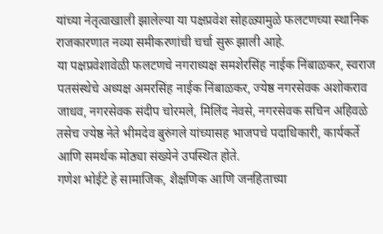यांच्या नेतृत्वाखाली झालेल्या या पक्षप्रवेश सोहळ्यामुळे फलटणच्या स्थानिक राजकारणात नव्या समीकरणांची चर्चा सुरू झाली आहे.
या पक्षप्रवेशावेळी फलटणचे नगराध्यक्ष समशेरसिंह नाईक निंबाळकर, स्वराज पतसंस्थेचे अध्यक्ष अमरसिंह नाईक निंबाळकर, ज्येष्ठ नगरसेवक अशोकराव जाधव, नगरसेवक संदीप चोरमले, मिलिंद नेवसे, नगरसेवक सचिन अहिवळे तसेच ज्येष्ठ नेते भीमदेव बुरुंगले यांच्यासह भाजपचे पदाधिकारी, कार्यकर्ते आणि समर्थक मोठ्या संख्येने उपस्थित होते.
गणेश भोईटे हे सामाजिक, शैक्षणिक आणि जनहिताच्या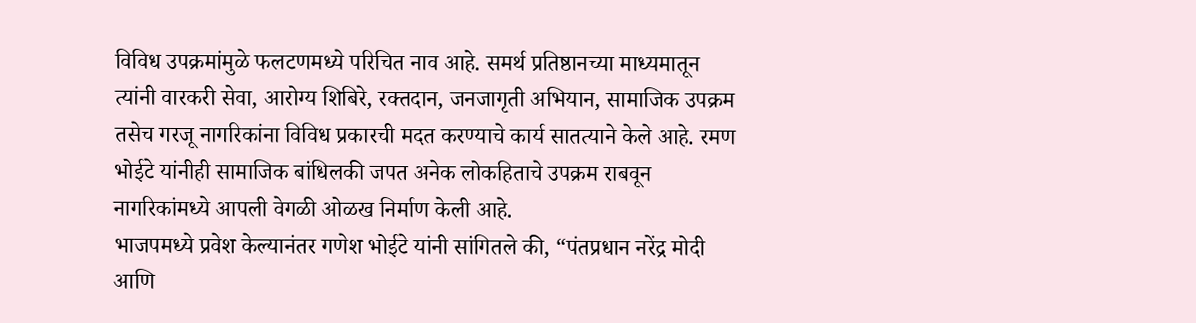विविध उपक्रमांमुळे फलटणमध्ये परिचित नाव आहे. समर्थ प्रतिष्ठानच्या माध्यमातून त्यांनी वारकरी सेवा, आरोग्य शिबिरे, रक्तदान, जनजागृती अभियान, सामाजिक उपक्रम तसेच गरजू नागरिकांना विविध प्रकारची मदत करण्याचे कार्य सातत्याने केले आहे. रमण भोईटे यांनीही सामाजिक बांधिलकी जपत अनेक लोकहिताचे उपक्रम राबवून नागरिकांमध्ये आपली वेगळी ओळख निर्माण केली आहे.
भाजपमध्ये प्रवेश केल्यानंतर गणेश भोईटे यांनी सांगितले की, “पंतप्रधान नरेंद्र मोदी आणि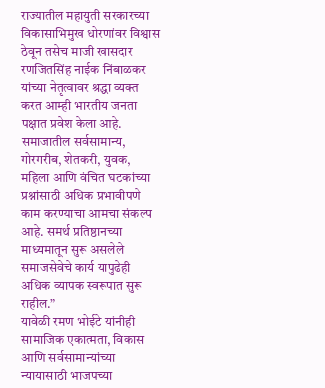राज्यातील महायुती सरकारच्या विकासाभिमुख धोरणांवर विश्वास ठेवून तसेच माजी खासदार रणजितसिंह नाईक निंबाळकर यांच्या नेतृत्वावर श्रद्धा व्यक्त करत आम्ही भारतीय जनता पक्षात प्रवेश केला आहे. समाजातील सर्वसामान्य, गोरगरीब, शेतकरी, युवक, महिला आणि वंचित घटकांच्या प्रश्नांसाठी अधिक प्रभावीपणे काम करण्याचा आमचा संकल्प आहे. समर्थ प्रतिष्ठानच्या माध्यमातून सुरू असलेले समाजसेवेचे कार्य यापुढेही अधिक व्यापक स्वरूपात सुरू राहील.”
यावेळी रमण भोईटे यांनीही सामाजिक एकात्मता, विकास आणि सर्वसामान्यांच्या न्यायासाठी भाजपच्या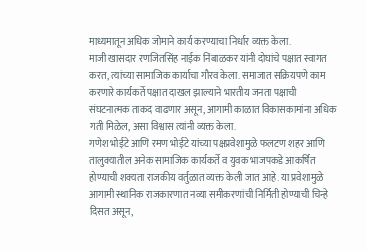माध्यमातून अधिक जोमाने कार्य करण्याचा निर्धार व्यक्त केला.
माजी खासदार रणजितसिंह नाईक निंबाळकर यांनी दोघांचे पक्षात स्वागत करत, त्यांच्या सामाजिक कार्याचा गौरव केला. समाजात सक्रियपणे काम करणारे कार्यकर्ते पक्षात दाखल झाल्याने भारतीय जनता पक्षाची संघटनात्मक ताकद वाढणार असून, आगामी काळात विकासकामांना अधिक गती मिळेल, असा विश्वास त्यांनी व्यक्त केला.
गणेश भोईटे आणि रमण भोईटे यांच्या पक्षप्रवेशामुळे फलटण शहर आणि तालुक्यातील अनेक सामाजिक कार्यकर्ते व युवक भाजपकडे आकर्षित होण्याची शक्यता राजकीय वर्तुळात व्यक्त केली जात आहे. या प्रवेशामुळे आगामी स्थानिक राजकारणात नव्या समीकरणांची निर्मिती होण्याची चिन्हे दिसत असून,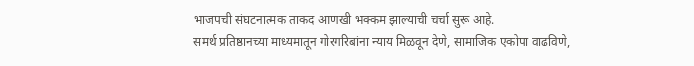भाजपची संघटनात्मक ताकद आणखी भक्कम झाल्याची चर्चा सुरू आहे.
समर्थ प्रतिष्ठानच्या माध्यमातून गोरगरिबांना न्याय मिळवून देणे, सामाजिक एकोपा वाढविणे,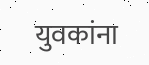युवकांना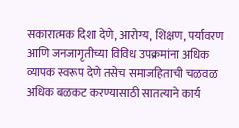सकारात्मक दिशा देणे, आरोग्य, शिक्षण, पर्यावरण आणि जनजागृतीच्या विविध उपक्रमांना अधिक व्यापक स्वरूप देणे तसेच समाजहिताची चळवळ अधिक बळकट करण्यासाठी सातत्याने कार्य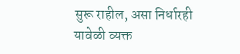सुरू राहील, असा निर्धारही यावेळी व्यक्त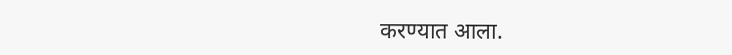करण्यात आला.